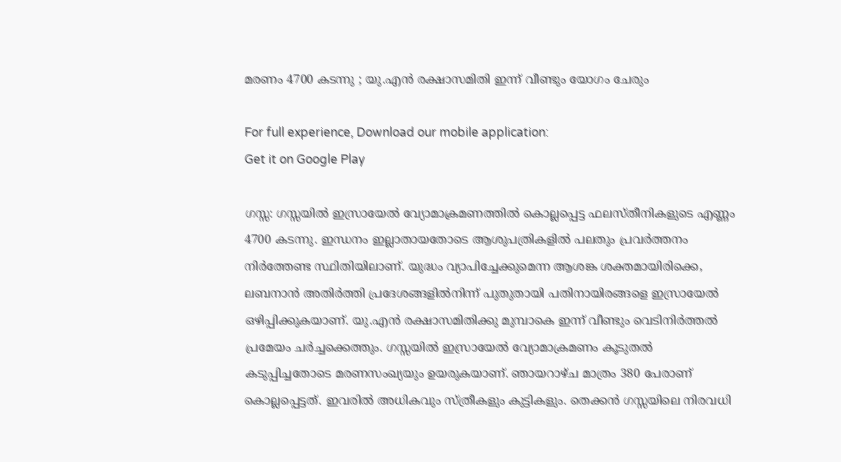മരണം 4700 കടന്നു ; യു.എൻ രക്ഷാസമിതി ഇന്ന് വീണ്ടും യോഗം ചേരും

For full experience, Download our mobile application:
Get it on Google Play

ഗസ്സ: ഗസ്സയിൽ ഇസ്രായേൽ വ്യോമാക്രമണത്തിൽ കൊല്ലപ്പെട്ട ഫലസ്തീനികളുടെ എണ്ണം 4700 കടന്നു. ഇന്ധനം ഇല്ലാതായതോടെ ആശുപത്രികളിൽ പലതും പ്രവർത്തനം നിർത്തേണ്ട സ്ഥിതിയിലാണ്. യുദ്ധം വ്യാപിച്ചേക്കുമെന്ന ആശങ്ക ശക്തമായിരിക്കെ, ലബനാൻ അതിർത്തി പ്രദേശങ്ങളിൽനിന്ന് പുതുതായി പതിനായിരങ്ങളെ ഇസ്രായേൽ ഒഴിപ്പിക്കുകയാണ്. യു.എൻ രക്ഷാസമിതിക്കു മുമ്പാകെ ഇന്ന് വീണ്ടും വെടിനിർത്തൽ പ്രമേയം ചർച്ചക്കെത്തും. ഗസ്സയിൽ ഇസ്രായേൽ വ്യോമാക്രമണം കൂടുതൽ കടുപ്പിച്ചതോടെ മരണസംഖ്യയും ഉയരുകയാണ്. ഞായറാഴ്ച മാത്രം 380 പേരാണ് കൊല്ലപ്പെട്ടത്. ഇവരിൽ അധികവും സ്ത്രീകളും കുട്ടികളും. തെക്കൻ ഗസ്സയിലെ നിരവധി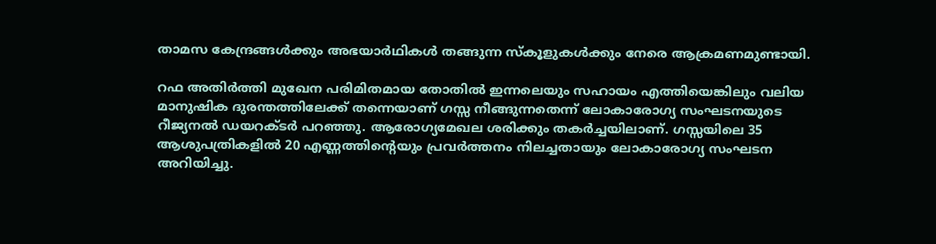താമസ കേന്ദ്രങ്ങൾക്കും അഭയാർഥികൾ തങ്ങുന്ന സ്‌കൂളുകൾക്കും നേരെ ആക്രമണമുണ്ടായി.

റഫ അതിർത്തി മുഖേന പരിമിതമായ തോതിൽ ഇന്നലെയും സഹായം എത്തിയെങ്കിലും വലിയ മാനുഷിക ദുരന്തത്തിലേക്ക് തന്നെയാണ് ഗസ്സ നീങ്ങുന്നതെന്ന് ലോകാരോഗ്യ സംഘടനയുടെ റീജ്യനൽ ഡയറക്ടർ പറഞ്ഞു. ആരോഗ്യമേഖല ശരിക്കും തകർച്ചയിലാണ്. ഗസ്സയിലെ 35 ആശുപത്രികളിൽ 20 എണ്ണത്തിന്റെയും പ്രവർത്തനം നിലച്ചതായും ലോകാരോഗ്യ സംഘടന അറിയിച്ചു.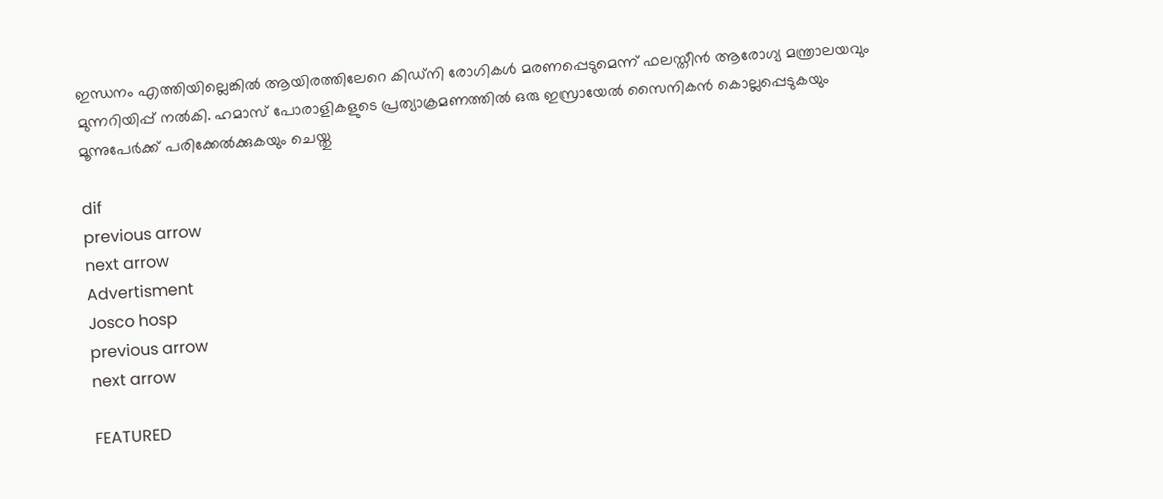ഇന്ധനം എത്തിയില്ലെങ്കിൽ ആയിരത്തിലേറെ കിഡ്‌നി രോഗികൾ മരണപ്പെടുമെന്ന് ഫലസ്തീൻ ആരോഗ്യ മന്ത്രാലയവും മുന്നറിയിപ്പ് നൽകി. ഹമാസ് പോരാളികളുടെ പ്രത്യാക്രമണത്തിൽ ഒരു ഇസ്രായേൽ സൈനികൻ കൊല്ലപ്പെടുകയും മൂന്നുപേർക്ക് പരിക്കേൽക്കുകയും ചെയ്തു

dif
previous arrow
next arrow
Advertisment
Josco hosp
previous arrow
next arrow

FEATURED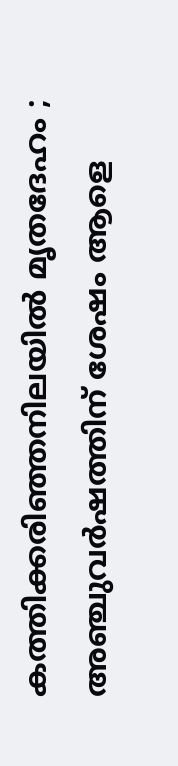കത്തിക്കരിഞ്ഞനിലയിൽ മൃതദേഹം ; അഞ്ചുവർഷത്തിന് ശേഷം ആളെ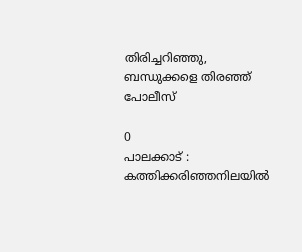തിരിച്ചറിഞ്ഞു, ബന്ധുക്കളെ തിരഞ്ഞ് പോലീസ്

0
പാലക്കാട് : കത്തിക്കരിഞ്ഞനിലയിൽ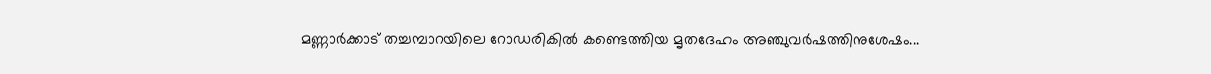മണ്ണാർക്കാട് തച്ചമ്പാറയിലെ റോഡരികിൽ കണ്ടെത്തിയ മൃതദേഹം അഞ്ചുവർഷത്തിനുശേഷം...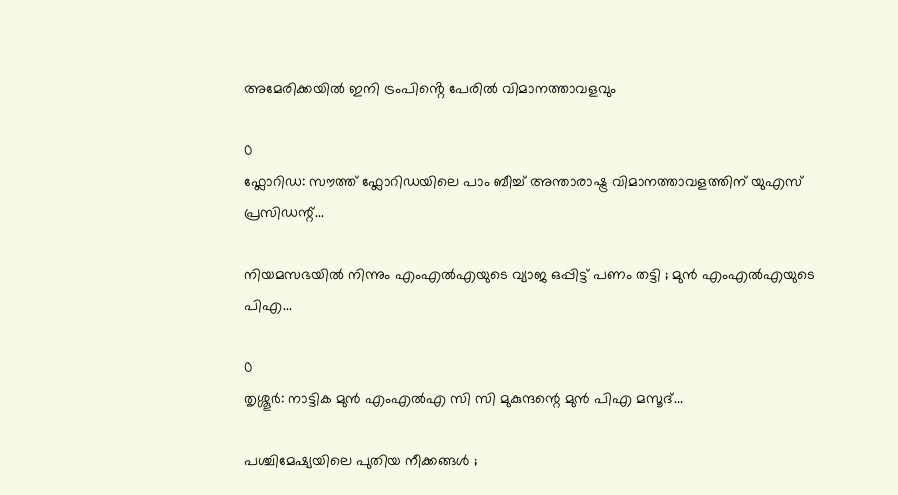അമേരിക്കയിൽ ഇനി ട്രംപിൻ്റെ പേരിൽ വിമാനത്താവളവും

0
ഫ്ലോറിഡ: സൗത്ത് ഫ്ലോറിഡയിലെ പാം ബീച്ച് അന്താരാഷ്ട്ര വിമാനത്താവളത്തിന് യുഎസ് പ്രസിഡന്റ്...

നിയമസഭയിൽ നിന്നും എംഎൽഎയുടെ വ്യാജ ഒപ്പിട്ട് പണം തട്ടി ; മുൻ എംഎൽഎയുടെ പിഎ...

0
തൃശ്ശൂര്‍: നാട്ടിക മുൻ എംഎൽഎ സി സി മുകുന്ദന്റെ മുൻ പിഎ മസൂദ്...

പശ്ചിമേഷ്യയിലെ പുതിയ നീക്കങ്ങൾ ;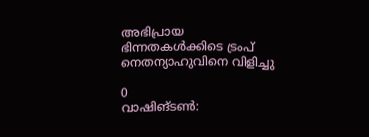അഭിപ്രായ ഭിന്നതകൾക്കിടെ ട്രംപ് നെതന്യാഹുവിനെ വിളിച്ചു

0
വാഷിങ്ടണ്‍: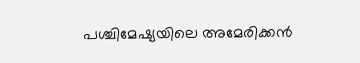പശ്ചിമേഷ്യയിലെ അമേരിക്കൻ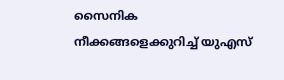സൈനിക നീക്കങ്ങളെക്കുറിച്ച് യുഎസ്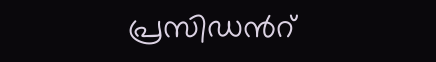പ്രസിഡന്‍റ്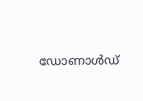ഡോണാൾഡ്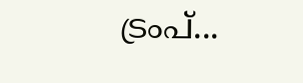ട്രംപ്...